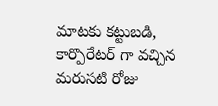మాటకు కట్టుబడి, కార్పొరేటర్ గా వచ్చిన మరుసటి రోజు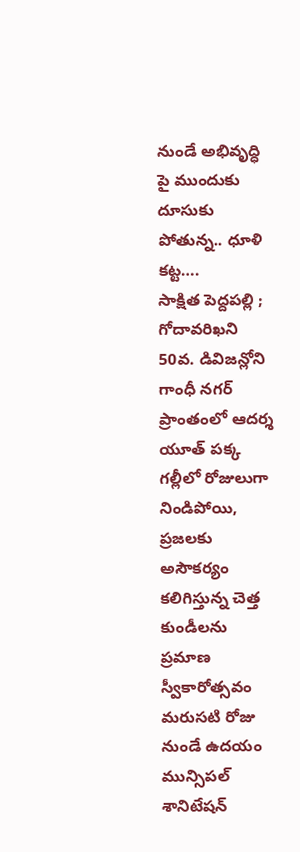నుండే అభివృద్ధి పై ముందుకు దూసుకు పోతున్న.. ధూళి కట్ట….
సాక్షిత పెద్దపల్లి ; గోదావరిఖని 50వ. డివిజన్లోని గాంధీ నగర్ ప్రాంతంలో ఆదర్శ యూత్ పక్క గల్లీలో రోజులుగా నిండిపోయి, ప్రజలకు అసౌకర్యం కలిగిస్తున్న చెత్త కుండీలను ప్రమాణ స్వీకారోత్సవం మరుసటి రోజు నుండే ఉదయం మున్సిపల్ శానిటేషన్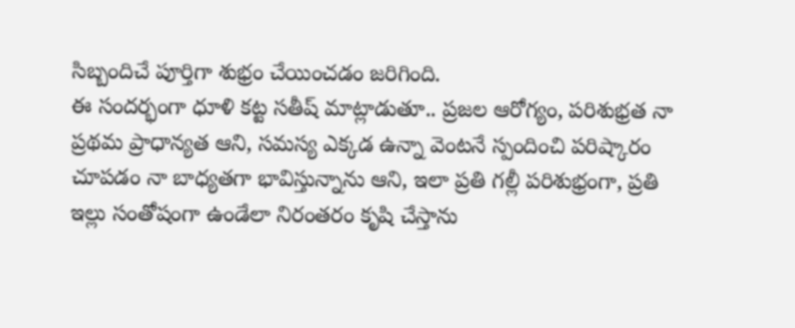సిబ్బందిచే పూర్తిగా శుభ్రం చేయించడం జరిగింది.
ఈ సందర్భంగా ధూళి కట్ట సతీష్ మాట్లాడుతూ.. ప్రజల ఆరోగ్యం, పరిశుభ్రత నా ప్రథమ ప్రాధాన్యత ఆని, సమస్య ఎక్కడ ఉన్నా వెంటనే స్పందించి పరిష్కారం చూపడం నా బాధ్యతగా భావిస్తున్నాను ఆని, ఇలా ప్రతి గల్లీ పరిశుభ్రంగా, ప్రతి ఇల్లు సంతోషంగా ఉండేలా నిరంతరం కృషి చేస్తాను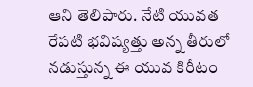ఆని తెలిపారు. నేటి యువత రేపటి భవిష్యత్తు అన్న తీరులో నడుస్తున్న ఈ యువ కిరీటం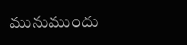మునుముందు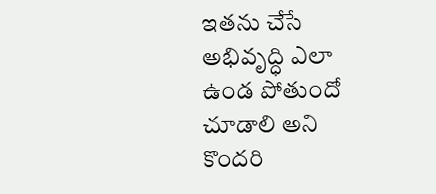ఇతను చేసే అభివృద్ధి ఎలా ఉండ పోతుందో చూడాలి అని కొందరి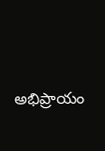అభిప్రాయం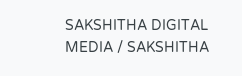SAKSHITHA DIGITAL MEDIA / SAKSHITHA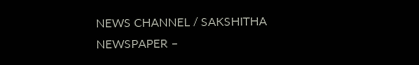NEWS CHANNEL / SAKSHITHA NEWSPAPER –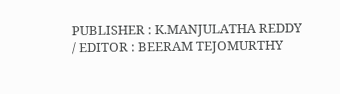PUBLISHER : K.MANJULATHA REDDY / EDITOR : BEERAM TEJOMURTHY